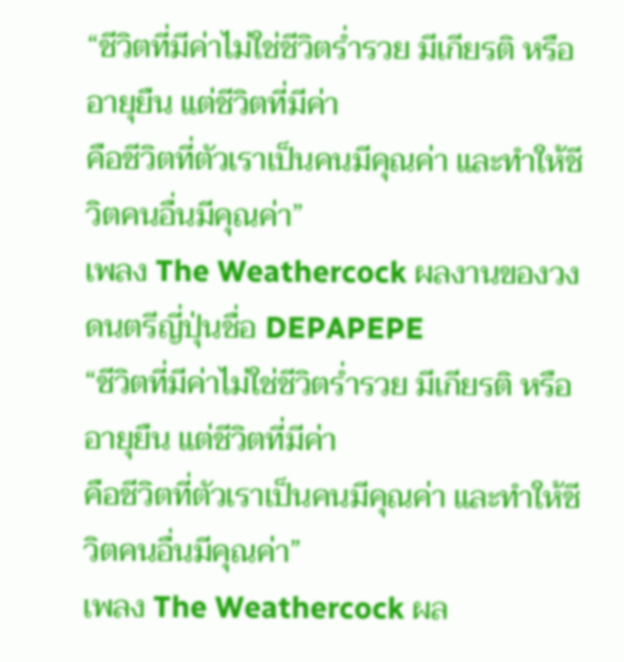“ชีวิตที่มีค่าไม่ใช่ชีวิตร่ำรวย มีเกียรติ หรืออายุยืน แต่ชีวิตที่มีค่า
คือชีวิตที่ตัวเราเป็นคนมีคุณค่า และทำให้ชีวิตคนอื่นมีคุณค่า”
เพลง The Weathercock ผลงานของวงดนตรีญี่ปุ่นชื่อ DEPAPEPE
“ชีวิตที่มีค่าไม่ใช่ชีวิตร่ำรวย มีเกียรติ หรืออายุยืน แต่ชีวิตที่มีค่า
คือชีวิตที่ตัวเราเป็นคนมีคุณค่า และทำให้ชีวิตคนอื่นมีคุณค่า”
เพลง The Weathercock ผล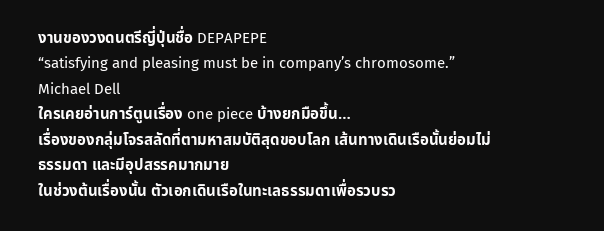งานของวงดนตรีญี่ปุ่นชื่อ DEPAPEPE
“satisfying and pleasing must be in company’s chromosome.” Michael Dell
ใครเคยอ่านการ์ตูนเรื่อง one piece บ้างยกมือขึ้น…
เรื่องของกลุ่มโจรสลัดที่ตามหาสมบัติสุดขอบโลก เส้นทางเดินเรือนั้นย่อมไม่ธรรมดา และมีอุปสรรคมากมาย
ในช่วงต้นเรื่องนั้น ตัวเอกเดินเรือในทะเลธรรมดาเพื่อรวบรว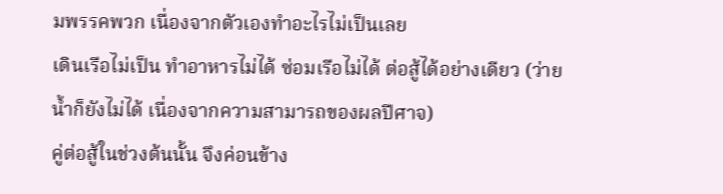มพรรคพวก เนื่องจากตัวเองทำอะไรไม่เป็นเลย
เดินเรือไม่เป็น ทำอาหารไม่ได้ ซ่อมเรือไม่ได้ ต่อสู้ได้อย่างเดียว (ว่ายน้ำก็ยังไม่ได้ เนื่องจากความสามารถของผลปีศาจ)
คู่ต่อสู้ในช่วงต้นนั้น จึงค่อนข้าง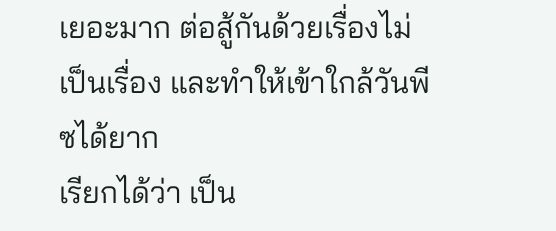เยอะมาก ต่อสู้กันด้วยเรื่องไม่เป็นเรื่อง และทำให้เข้าใกล้วันพีซได้ยาก
เรียกได้ว่า เป็น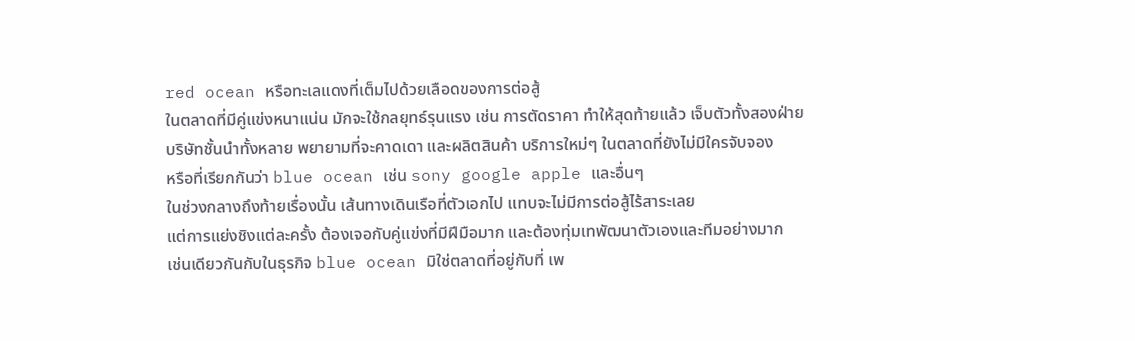red ocean หรือทะเลแดงที่เต็มไปด้วยเลือดของการต่อสู้
ในตลาดที่มีคู่แข่งหนาแน่น มักจะใช้กลยุทธ์รุนแรง เช่น การตัดราคา ทำให้สุดท้ายแล้ว เจ็บตัวทั้งสองฝ่าย
บริษัทชั้นนำทั้งหลาย พยายามที่จะคาดเดา และผลิตสินค้า บริการใหม่ๆ ในตลาดที่ยังไม่มีใครจับจอง
หรือที่เรียกกันว่า blue ocean เช่น sony google apple และอื่นๆ
ในช่วงกลางถึงท้ายเรื่องนั้น เส้นทางเดินเรือที่ตัวเอกไป แทบจะไม่มีการต่อสู้ไร้สาระเลย
แต่การแย่งชิงแต่ละครั้ง ต้องเจอกับคู่แข่งที่มีฝีมือมาก และต้องทุ่มเทพัฒนาตัวเองและทีมอย่างมาก
เช่นเดียวกันกับในธุรกิจ blue ocean มิใช่ตลาดที่อยู่กับที่ เพ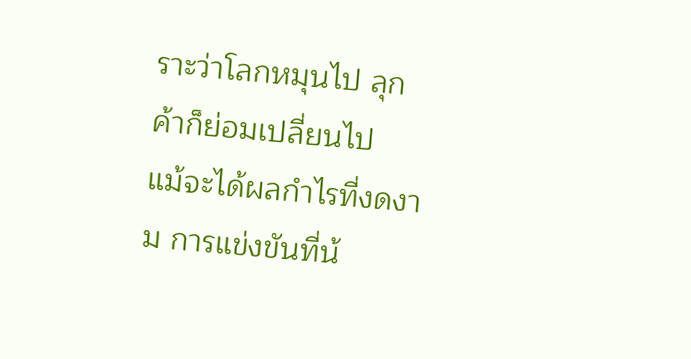ราะว่าโลกหมุนไป ลุกค้าก็ย่อมเปลี่ยนไป
แม้จะได้ผลกำไรที่งดงาม การแข่งขันที่น้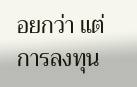อยกว่า แต่การลงทุน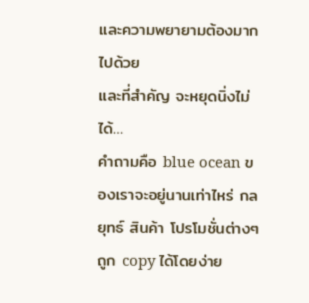และความพยายามต้องมากไปด้วย
และที่สำคัญ จะหยุดนิ่งไม่ได้…
คำถามคือ blue ocean ของเราจะอยู่นานเท่าไหร่ กลยุทธ์ สินค้า โปรโมชั่นต่างๆ ถูก copy ได้โดยง่าย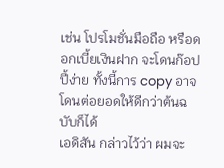เช่น โปรโมชั่นมือถือ หรือดอกเบี้ยเงินฝาก จะโดนก๊อปปี้ง่าย ทั้งนี้การ copy อาจโดนต่อยอดให้ดีกว่าต้นฉบับก็ได้
เอดิสัน กล่าวไว้ว่า ผมจะ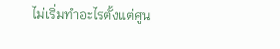ไม่เริ่มทำอะไรตั้งแต่ศูน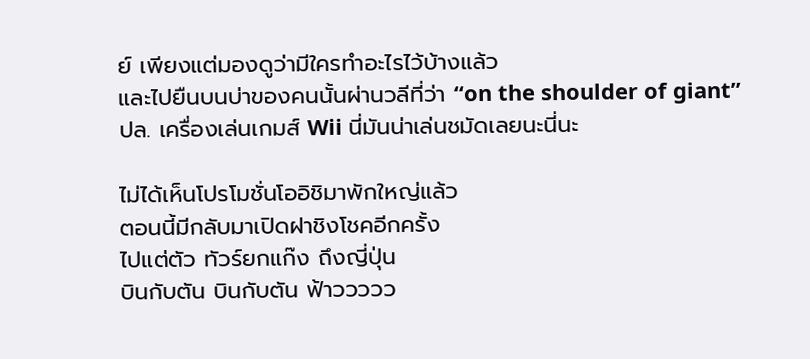ย์ เพียงแต่มองดูว่ามีใครทำอะไรไว้บ้างแล้ว
และไปยืนบนบ่าของคนนั้นผ่านวลีที่ว่า “on the shoulder of giant”
ปล. เครื่องเล่นเกมส์ Wii นี่มันน่าเล่นชมัดเลยนะนี่นะ

ไม่ได้เห็นโปรโมชั่นโออิชิมาพักใหญ่แล้ว
ตอนนี้มีกลับมาเปิดฝาชิงโชคอีกครั้ง
ไปแต่ตัว ทัวร์ยกแก๊ง ถึงญี่ปุ่น
บินกับตัน บินกับตัน ฟ้าววววว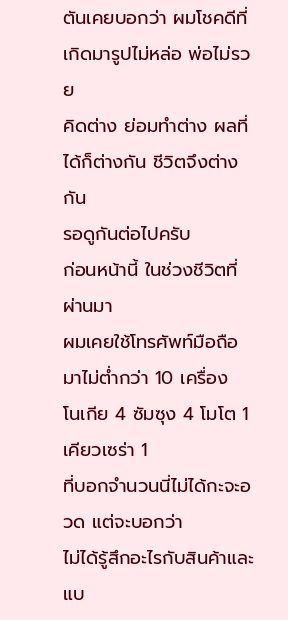ตันเคยบอกว่า ผมโชคดีที่เกิดมารูปไม่หล่อ พ่อไม่รวย
คิดต่าง ย่อมทำต่าง ผลที่ได้ก็ต่างกัน ชีวิตจึงต่างกัน
รอดูกันต่อไปครับ
ก่อนหน้านี้ ในช่วงชีวิตที่ผ่านมา
ผมเคยใช้โทรศัพท์มือถือมาไม่ต่ำกว่า 10 เครื่อง
โนเกีย 4 ซัมซุง 4 โมโต 1 เคียวเซร่า 1
ที่บอกจำนวนนี่ไม่ได้กะจะอวด แต่จะบอกว่า
ไม่ได้รู้สึกอะไรกับสินค้าและแบ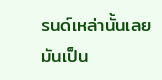รนด์เหล่านั้นเลย
มันเป็น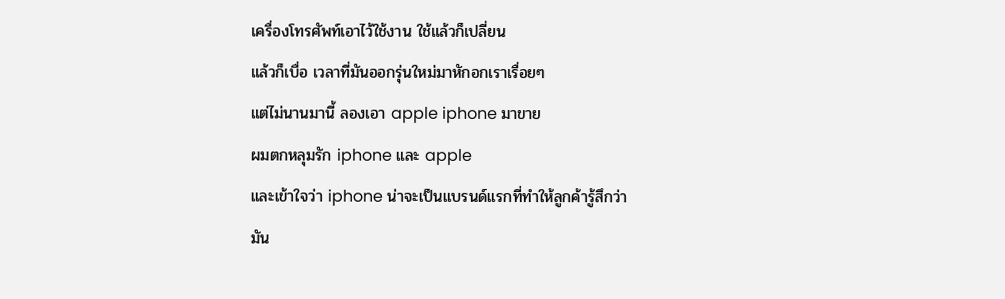เครื่องโทรศัพท์เอาไว้ใช้งาน ใช้แล้วก็เปลี่ยน
แล้วก็เบื่อ เวลาที่มันออกรุ่นใหม่มาหักอกเราเรื่อยๆ
แต่ไม่นานมานี้ ลองเอา apple iphone มาขาย
ผมตกหลุมรัก iphone และ apple
และเข้าใจว่า iphone น่าจะเป็นแบรนด์แรกที่ทำให้ลูกค้ารู้สึกว่า
มัน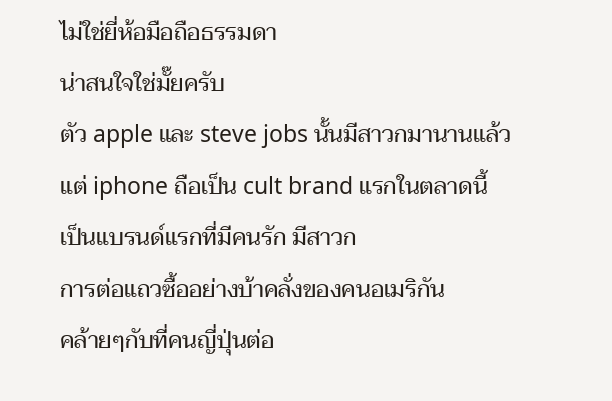ไม่ใช่ยี่ห้อมือถือธรรมดา
น่าสนใจใช่มั๊ยครับ
ตัว apple และ steve jobs นั้นมีสาวกมานานแล้ว
แต่ iphone ถือเป็น cult brand แรกในตลาดนี้
เป็นแบรนด์แรกที่มีคนรัก มีสาวก
การต่อแถวซื้ออย่างบ้าคลั่งของคนอเมริกัน
คล้ายๆกับที่คนญี่ปุ่นต่อ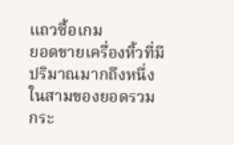แถวซื้อเกม
ยอดขายเครื่องหิ้วที่มีปริมาณมากถึงหนึ่งในสามของยอดรวม
กระ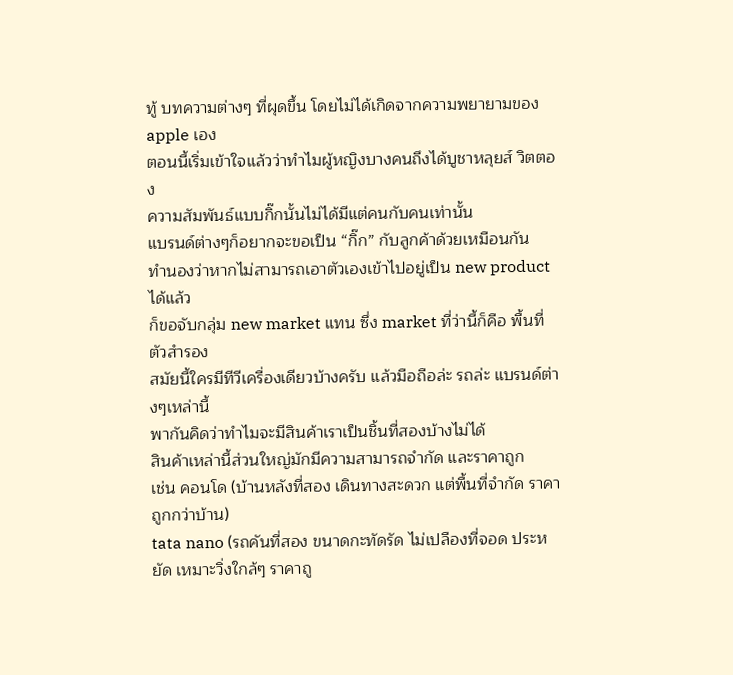ทู้ บทความต่างๆ ที่ผุดขึ้น โดยไม่ได้เกิดจากความพยายามของ apple เอง
ตอนนี้เริ่มเข้าใจแล้วว่าทำไมผู้หญิงบางคนถึงได้บูชาหลุยส์ วิตตอง
ความสัมพันธ์แบบกิ๊กนั้นไม่ได้มีแต่คนกับคนเท่านั้น
แบรนด์ต่างๆก็อยากจะขอเป็น “กิ๊ก” กับลูกค้าด้วยเหมือนกัน
ทำนองว่าหากไม่สามารถเอาตัวเองเข้าไปอยู่เป็น new product ได้แล้ว
ก็ขอจับกลุ่ม new market แทน ซึ่ง market ที่ว่านี้ก็คือ พื้นที่ตัวสำรอง
สมัยนี้ใครมีทีวีเครื่องเดียวบ้างครับ แล้วมือถือล่ะ รถล่ะ แบรนด์ต่างๆเหล่านี้
พากันคิดว่าทำไมจะมีสินค้าเราเป็นชิ้นที่สองบ้างไม่ได้
สินค้าเหล่านี้ส่วนใหญ่มักมีความสามารถจำกัด และราคาถูก
เช่น คอนโด (บ้านหลังที่สอง เดินทางสะดวก แต่พื้นที่จำกัด ราคาถูกกว่าบ้าน)
tata nano (รถคันที่สอง ขนาดกะทัดรัด ไม่เปลืองที่จอด ประหยัด เหมาะวิ่งใกล้ๆ ราคาถู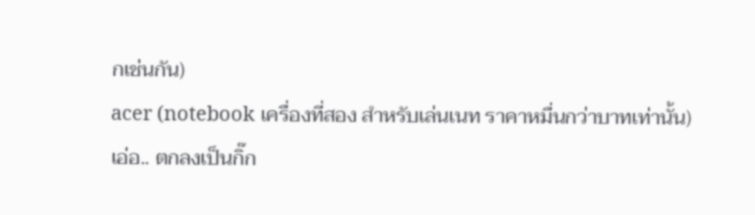กเช่นกัน)
acer (notebook เครื่องที่สอง สำหรับเล่นเนท ราคาหมื่นกว่าบาทเท่านั้น)
เอ่อ.. ตกลงเป็นกิ๊ก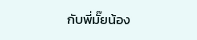กับพี่มั๊ยน้อง